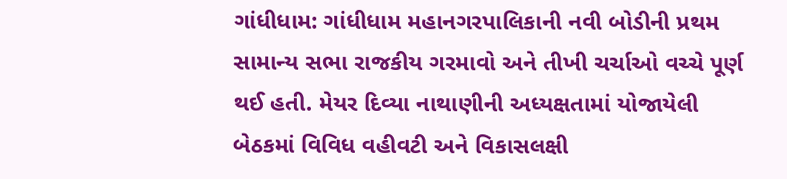ગાંધીધામ: ગાંધીધામ મહાનગરપાલિકાની નવી બોડીની પ્રથમ સામાન્ય સભા રાજકીય ગરમાવો અને તીખી ચર્ચાઓ વચ્ચે પૂર્ણ થઈ હતી. મેયર દિવ્યા નાથાણીની અધ્યક્ષતામાં યોજાયેલી બેઠકમાં વિવિધ વહીવટી અને વિકાસલક્ષી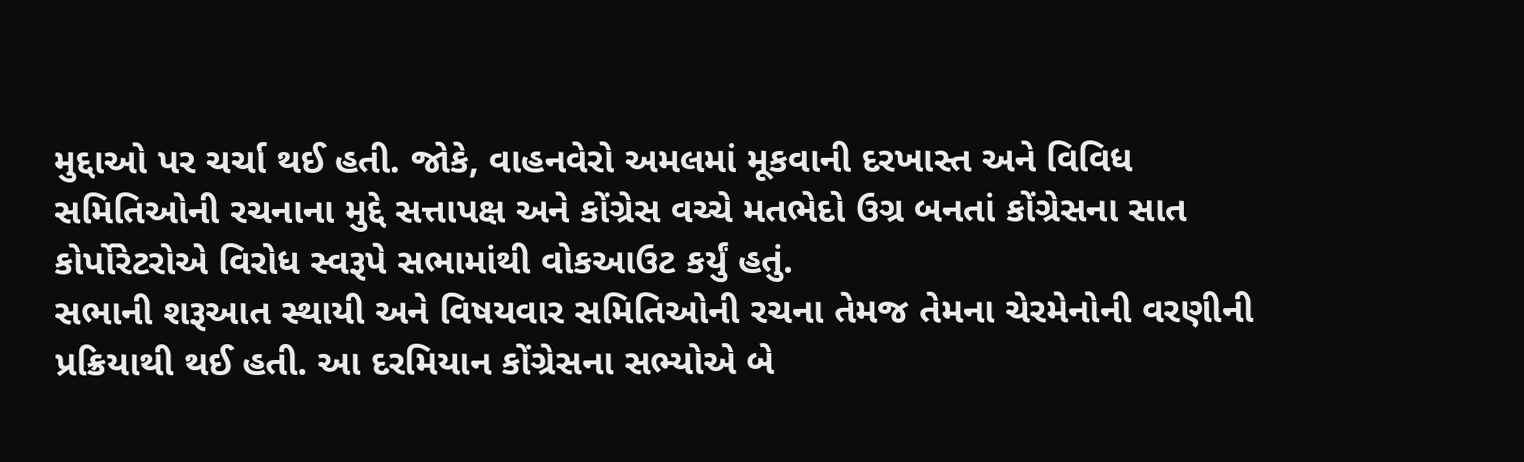મુદ્દાઓ પર ચર્ચા થઈ હતી. જોકે, વાહનવેરો અમલમાં મૂકવાની દરખાસ્ત અને વિવિધ સમિતિઓની રચનાના મુદ્દે સત્તાપક્ષ અને કોંગ્રેસ વચ્ચે મતભેદો ઉગ્ર બનતાં કોંગ્રેસના સાત કોર્પોરેટરોએ વિરોધ સ્વરૂપે સભામાંથી વોકઆઉટ કર્યું હતું.
સભાની શરૂઆત સ્થાયી અને વિષયવાર સમિતિઓની રચના તેમજ તેમના ચેરમેનોની વરણીની પ્રક્રિયાથી થઈ હતી. આ દરમિયાન કોંગ્રેસના સભ્યોએ બે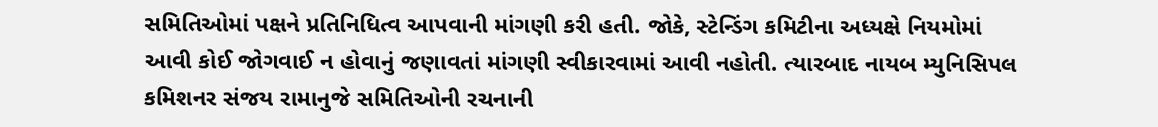સમિતિઓમાં પક્ષને પ્રતિનિધિત્વ આપવાની માંગણી કરી હતી. જોકે, સ્ટેન્ડિંગ કમિટીના અધ્યક્ષે નિયમોમાં આવી કોઈ જોગવાઈ ન હોવાનું જણાવતાં માંગણી સ્વીકારવામાં આવી નહોતી. ત્યારબાદ નાયબ મ્યુનિસિપલ કમિશનર સંજય રામાનુજે સમિતિઓની રચનાની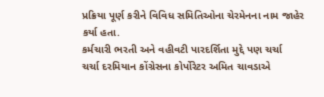પ્રક્રિયા પૂર્ણ કરીને વિવિધ સમિતિઓના ચેરમેનના નામ જાહેર કર્યા હતા.
કર્મચારી ભરતી અને વહીવટી પારદર્શિતા મુદ્દે પણ ચર્ચા
ચર્ચા દરમિયાન કોંગ્રેસના કોર્પોરેટર અમિત ચાવડાએ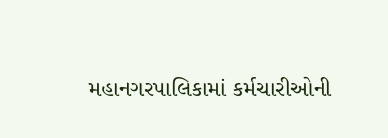મહાનગરપાલિકામાં કર્મચારીઓની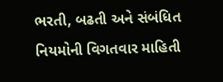ભરતી, બઢતી અને સંબંધિત નિયમોની વિગતવાર માહિતી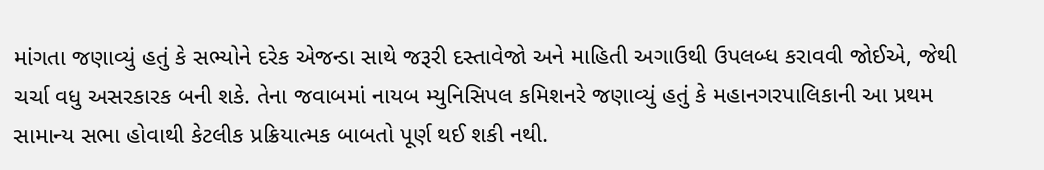માંગતા જણાવ્યું હતું કે સભ્યોને દરેક એજન્ડા સાથે જરૂરી દસ્તાવેજો અને માહિતી અગાઉથી ઉપલબ્ધ કરાવવી જોઈએ, જેથી ચર્ચા વધુ અસરકારક બની શકે. તેના જવાબમાં નાયબ મ્યુનિસિપલ કમિશનરે જણાવ્યું હતું કે મહાનગરપાલિકાની આ પ્રથમ સામાન્ય સભા હોવાથી કેટલીક પ્રક્રિયાત્મક બાબતો પૂર્ણ થઈ શકી નથી.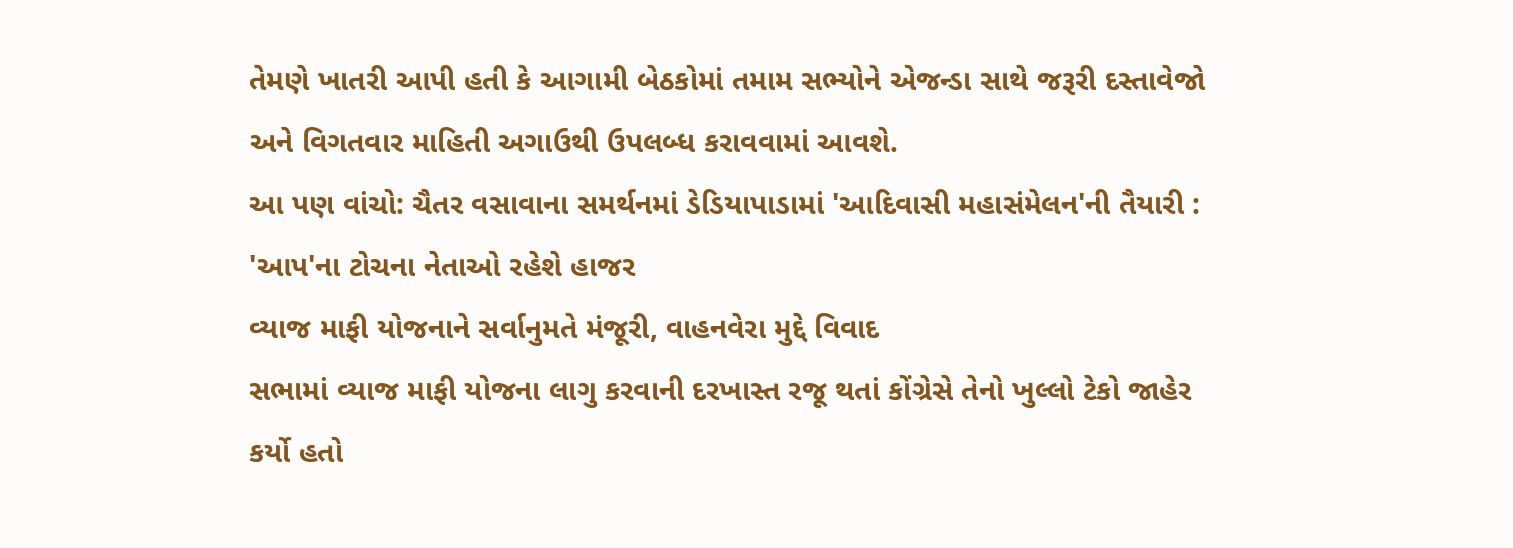તેમણે ખાતરી આપી હતી કે આગામી બેઠકોમાં તમામ સભ્યોને એજન્ડા સાથે જરૂરી દસ્તાવેજો અને વિગતવાર માહિતી અગાઉથી ઉપલબ્ધ કરાવવામાં આવશે.
આ પણ વાંચો: ચૈતર વસાવાના સમર્થનમાં ડેડિયાપાડામાં 'આદિવાસી મહાસંમેલન'ની તૈયારી : 'આપ'ના ટોચના નેતાઓ રહેશે હાજર
વ્યાજ માફી યોજનાને સર્વાનુમતે મંજૂરી, વાહનવેરા મુદ્દે વિવાદ
સભામાં વ્યાજ માફી યોજના લાગુ કરવાની દરખાસ્ત રજૂ થતાં કોંગ્રેસે તેનો ખુલ્લો ટેકો જાહેર કર્યો હતો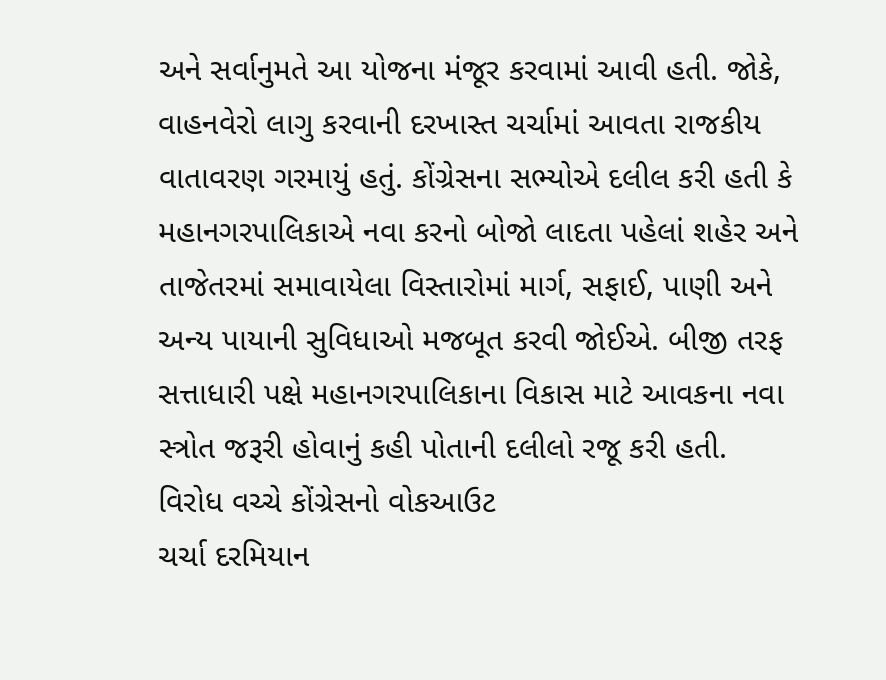અને સર્વાનુમતે આ યોજના મંજૂર કરવામાં આવી હતી. જોકે, વાહનવેરો લાગુ કરવાની દરખાસ્ત ચર્ચામાં આવતા રાજકીય વાતાવરણ ગરમાયું હતું. કોંગ્રેસના સભ્યોએ દલીલ કરી હતી કે મહાનગરપાલિકાએ નવા કરનો બોજો લાદતા પહેલાં શહેર અને તાજેતરમાં સમાવાયેલા વિસ્તારોમાં માર્ગ, સફાઈ, પાણી અને અન્ય પાયાની સુવિધાઓ મજબૂત કરવી જોઈએ. બીજી તરફ સત્તાધારી પક્ષે મહાનગરપાલિકાના વિકાસ માટે આવકના નવા સ્ત્રોત જરૂરી હોવાનું કહી પોતાની દલીલો રજૂ કરી હતી.
વિરોધ વચ્ચે કોંગ્રેસનો વોકઆઉટ
ચર્ચા દરમિયાન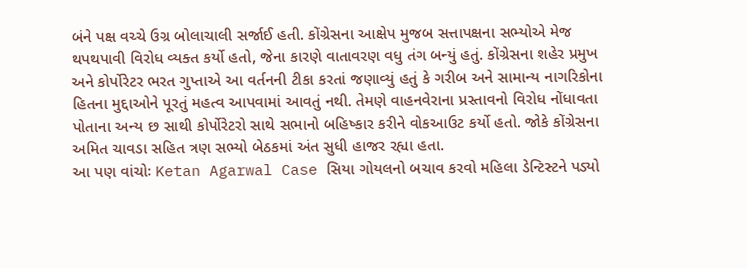બંને પક્ષ વચ્ચે ઉગ્ર બોલાચાલી સર્જાઈ હતી. કોંગ્રેસના આક્ષેપ મુજબ સત્તાપક્ષના સભ્યોએ મેજ થપથપાવી વિરોધ વ્યક્ત કર્યો હતો, જેના કારણે વાતાવરણ વધુ તંગ બન્યું હતું. કોંગ્રેસના શહેર પ્રમુખ અને કોર્પોરેટર ભરત ગુપ્તાએ આ વર્તનની ટીકા કરતાં જણાવ્યું હતું કે ગરીબ અને સામાન્ય નાગરિકોના હિતના મુદ્દાઓને પૂરતું મહત્વ આપવામાં આવતું નથી. તેમણે વાહનવેરાના પ્રસ્તાવનો વિરોધ નોંધાવતા પોતાના અન્ય છ સાથી કોર્પોરેટરો સાથે સભાનો બહિષ્કાર કરીને વોકઆઉટ કર્યો હતો. જોકે કોંગ્રેસના અમિત ચાવડા સહિત ત્રણ સભ્યો બેઠકમાં અંત સુધી હાજર રહ્યા હતા.
આ પણ વાંચોઃ Ketan Agarwal Case સિયા ગોયલનો બચાવ કરવો મહિલા ડેન્ટિસ્ટને પડ્યો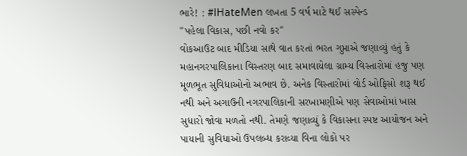ભારે! : #IHateMen લખતા 5 વર્ષ માટે થઈ સસ્પેન્ડ
"પહેલા વિકાસ, પછી નવો કર"
વોકઆઉટ બાદ મીડિયા સાથે વાત કરતાં ભરત ગુપ્તાએ જણાવ્યું હતું કે મહાનગરપાલિકાના વિસ્તરણ બાદ સમાવાયેલા ગ્રામ્ય વિસ્તારોમાં હજુ પણ મૂળભૂત સુવિધાઓનો અભાવ છે. અનેક વિસ્તારોમાં વોર્ડ ઓફિસો શરૂ થઈ નથી અને અગાઉની નગરપાલિકાની સરખામણીએ પણ સેવાઓમાં ખાસ સુધારો જોવા મળતો નથી. તેમણે જણાવ્યું કે વિકાસના સ્પષ્ટ આયોજન અને પાયાની સુવિધાઓ ઉપલબ્ધ કરાવ્યા વિના લોકો પર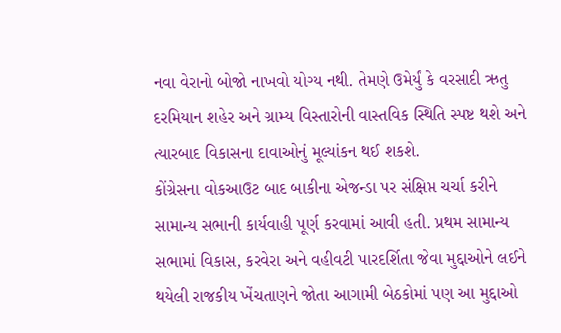નવા વેરાનો બોજો નાખવો યોગ્ય નથી. તેમણે ઉમેર્યું કે વરસાદી ઋતુ દરમિયાન શહેર અને ગ્રામ્ય વિસ્તારોની વાસ્તવિક સ્થિતિ સ્પષ્ટ થશે અને ત્યારબાદ વિકાસના દાવાઓનું મૂલ્યાંકન થઈ શકશે.
કોંગ્રેસના વોકઆઉટ બાદ બાકીના એજન્ડા પર સંક્ષિપ્ત ચર્ચા કરીને સામાન્ય સભાની કાર્યવાહી પૂર્ણ કરવામાં આવી હતી. પ્રથમ સામાન્ય સભામાં વિકાસ, કરવેરા અને વહીવટી પારદર્શિતા જેવા મુદ્દાઓને લઈને થયેલી રાજકીય ખેંચતાણને જોતા આગામી બેઠકોમાં પણ આ મુદ્દાઓ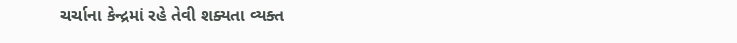ચર્ચાના કેન્દ્રમાં રહે તેવી શક્યતા વ્યક્ત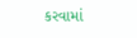કરવામાં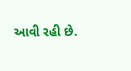આવી રહી છે.